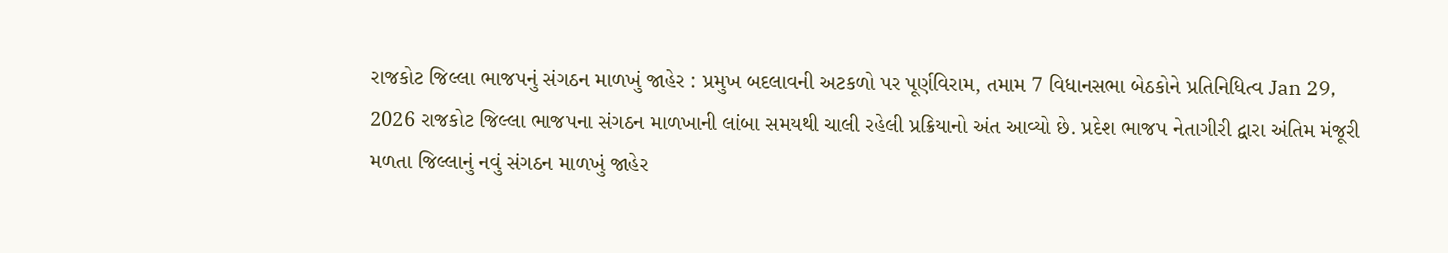રાજકોટ જિલ્લા ભાજપનું સંગઠન માળખું જાહેર : પ્રમુખ બદલાવની અટકળો પર પૂર્ણવિરામ, તમામ 7 વિધાનસભા બેઠકોને પ્રતિનિધિત્વ Jan 29, 2026 રાજકોટ જિલ્લા ભાજપના સંગઠન માળખાની લાંબા સમયથી ચાલી રહેલી પ્રક્રિયાનો અંત આવ્યો છે. પ્રદેશ ભાજપ નેતાગીરી દ્વારા અંતિમ મંજૂરી મળતા જિલ્લાનું નવું સંગઠન માળખું જાહેર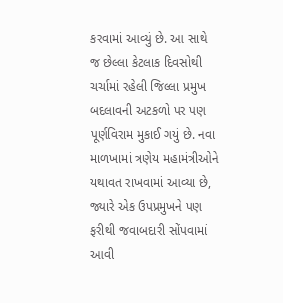કરવામાં આવ્યું છે. આ સાથે જ છેલ્લા કેટલાક દિવસોથી ચર્ચામાં રહેલી જિલ્લા પ્રમુખ બદલાવની અટકળો પર પણ પૂર્ણવિરામ મુકાઈ ગયું છે. નવા માળખામાં ત્રણેય મહામંત્રીઓને યથાવત રાખવામાં આવ્યા છે, જ્યારે એક ઉપપ્રમુખને પણ ફરીથી જવાબદારી સોંપવામાં આવી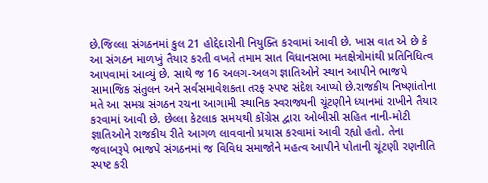છે.જિલ્લા સંગઠનમાં કુલ 21 હોદ્દેદારોની નિયુક્તિ કરવામાં આવી છે. ખાસ વાત એ છે કે આ સંગઠન માળખું તૈયાર કરતી વખતે તમામ સાત વિધાનસભા મતક્ષેત્રોમાંથી પ્રતિનિધિત્વ આપવામાં આવ્યું છે. સાથે જ 16 અલગ-અલગ જ્ઞાતિઓને સ્થાન આપીને ભાજપે સામાજિક સંતુલન અને સર્વસમાવેશકતા તરફ સ્પષ્ટ સંદેશ આપ્યો છે.રાજકીય નિષ્ણાંતોના મતે આ સમગ્ર સંગઠન રચના આગામી સ્થાનિક સ્વરાજ્યની ચૂંટણીને ધ્યાનમાં રાખીને તૈયાર કરવામાં આવી છે. છેલ્લા કેટલાક સમયથી કોંગ્રેસ દ્વારા ઓબીસી સહિત નાની-મોટી જ્ઞાતિઓને રાજકીય રીતે આગળ લાવવાનો પ્રયાસ કરવામાં આવી રહ્યો હતો. તેના જવાબરૂપે ભાજપે સંગઠનમાં જ વિવિધ સમાજોને મહત્વ આપીને પોતાની ચૂંટણી રણનીતિ સ્પષ્ટ કરી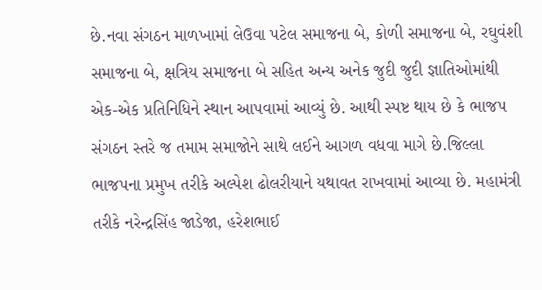છે.નવા સંગઠન માળખામાં લેઉવા પટેલ સમાજના બે, કોળી સમાજના બે, રઘુવંશી સમાજના બે, ક્ષત્રિય સમાજના બે સહિત અન્ય અનેક જુદી જુદી જ્ઞાતિઓમાંથી એક-એક પ્રતિનિધિને સ્થાન આપવામાં આવ્યું છે. આથી સ્પષ્ટ થાય છે કે ભાજપ સંગઠન સ્તરે જ તમામ સમાજોને સાથે લઈને આગળ વધવા માગે છે.જિલ્લા ભાજપના પ્રમુખ તરીકે અલ્પેશ ઢોલરીયાને યથાવત રાખવામાં આવ્યા છે. મહામંત્રી તરીકે નરેન્દ્રસિંહ જાડેજા, હરેશભાઈ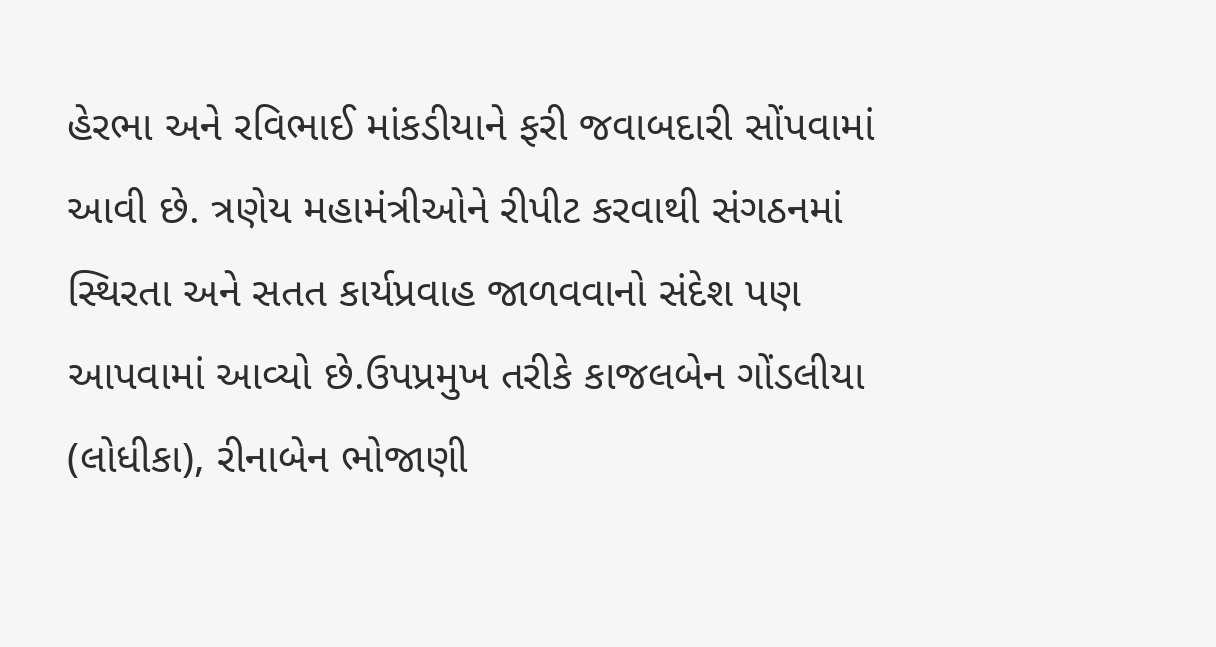હેરભા અને રવિભાઈ માંકડીયાને ફરી જવાબદારી સોંપવામાં આવી છે. ત્રણેય મહામંત્રીઓને રીપીટ કરવાથી સંગઠનમાં સ્થિરતા અને સતત કાર્યપ્રવાહ જાળવવાનો સંદેશ પણ આપવામાં આવ્યો છે.ઉપપ્રમુખ તરીકે કાજલબેન ગોંડલીયા (લોધીકા), રીનાબેન ભોજાણી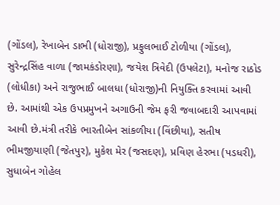(ગોંડલ), રેખાબેન ડાભી (ધોરાજી), પ્રફુલભાઈ ટોળીયા (ગોંડલ), સુરેન્દ્રસિંહ વાળા (જામકંડોરણા), જયેશ ત્રિવેદી (ઉપલેટા), મનોજ રાઠોડ (લોધીકા) અને રાજુભાઈ બાલધા (ધોરાજી)ની નિયુક્તિ કરવામાં આવી છે. આમાંથી એક ઉપપ્રમુખને અગાઉની જેમ ફરી જવાબદારી આપવામાં આવી છે.મંત્રી તરીકે ભારતીબેન સાંકળીયા (વિંછીયા), સતીષ ભીમજીયાણી (જેતપુર), મુકેશ મેર (જસદણ), પ્રવિણ હેરભા (પડધરી), સુધાબેન ગોહેલ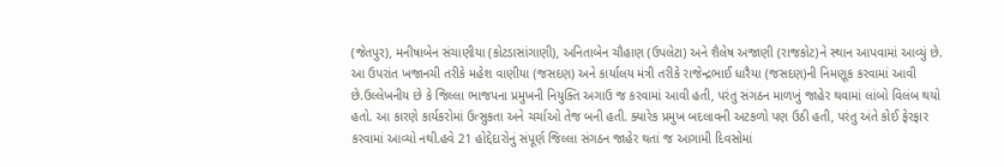(જેતપુર), મનીષાબેન સંચાણીયા (કોટડાસાંગાણી), અનિતાબેન ચૌહાણ (ઉપલેટા) અને શૈલેષ અજાણી (રાજકોટ)ને સ્થાન આપવામાં આવ્યું છે. આ ઉપરાંત ખજાનચી તરીકે મહેશ વાણીયા (જસદણ) અને કાર્યાલય મંત્રી તરીકે રાજેન્દ્રભાઈ ધારૈયા (જસદણ)ની નિમણૂક કરવામાં આવી છે.ઉલ્લેખનીય છે કે જિલ્લા ભાજપના પ્રમુખની નિયુક્તિ અગાઉ જ કરવામાં આવી હતી, પરંતુ સંગઠન માળખું જાહેર થવામાં લાંબો વિલંબ થયો હતો. આ કારણે કાર્યકરોમાં ઉત્સુકતા અને ચર્ચાઓ તેજ બની હતી. ક્યારેક પ્રમુખ બદલાવની અટકળો પણ ઉઠી હતી, પરંતુ અંતે કોઈ ફેરફાર કરવામાં આવ્યો નથી.હવે 21 હોદ્દેદારોનું સંપૂર્ણ જિલ્લા સંગઠન જાહેર થતાં જ આગામી દિવસોમાં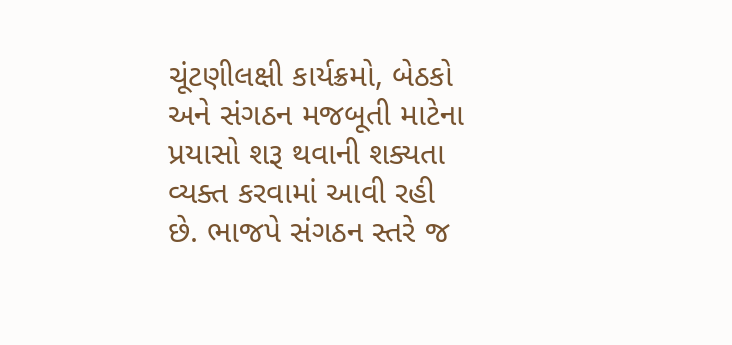ચૂંટણીલક્ષી કાર્યક્રમો, બેઠકો અને સંગઠન મજબૂતી માટેના પ્રયાસો શરૂ થવાની શક્યતા વ્યક્ત કરવામાં આવી રહી છે. ભાજપે સંગઠન સ્તરે જ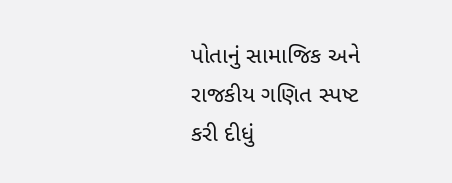પોતાનું સામાજિક અને રાજકીય ગણિત સ્પષ્ટ કરી દીધું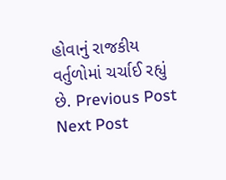હોવાનું રાજકીય વર્તુળોમાં ચર્ચાઈ રહ્યું છે. Previous Post Next Post